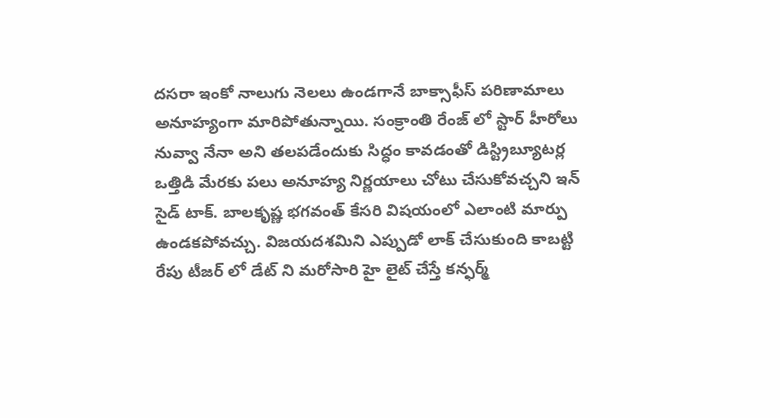దసరా ఇంకో నాలుగు నెలలు ఉండగానే బాక్సాఫీస్ పరిణామాలు అనూహ్యంగా మారిపోతున్నాయి. సంక్రాంతి రేంజ్ లో స్టార్ హీరోలు నువ్వా నేనా అని తలపడేందుకు సిద్ధం కావడంతో డిస్ట్రిబ్యూటర్ల ఒత్తిడి మేరకు పలు అనూహ్య నిర్ణయాలు చోటు చేసుకోవచ్చని ఇన్ సైడ్ టాక్. బాలకృష్ణ భగవంత్ కేసరి విషయంలో ఎలాంటి మార్పు ఉండకపోవచ్చు. విజయదశమిని ఎప్పుడో లాక్ చేసుకుంది కాబట్టి రేపు టీజర్ లో డేట్ ని మరోసారి హై లైట్ చేస్తే కన్ఫర్మ్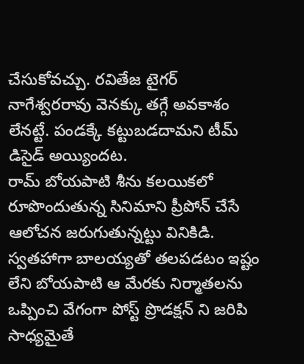చేసుకోవచ్చు. రవితేజ టైగర్ నాగేశ్వరరావు వెనక్కు తగ్గే అవకాశం లేనట్టే. పండక్కే కట్టుబడదామని టీమ్ డిసైడ్ అయ్యిందట.
రామ్ బోయపాటి శీను కలయికలో రూపొందుతున్న సినిమాని ప్రీపోన్ చేసే ఆలోచన జరుగుతున్నట్టు వినికిడి. స్వతహాగా బాలయ్యతో తలపడటం ఇష్టం లేని బోయపాటి ఆ మేరకు నిర్మాతలను ఒప్పించి వేగంగా పోస్ట్ ప్రొడక్షన్ ని జరిపి సాధ్యమైతే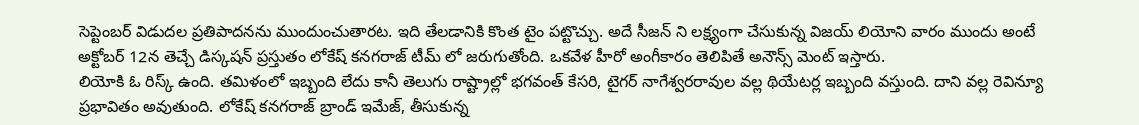సెప్టెంబర్ విడుదల ప్రతిపాదనను ముందుంచుతారట. ఇది తేలడానికి కొంత టైం పట్టొచ్చు. అదే సీజన్ ని లక్ష్యంగా చేసుకున్న విజయ్ లియోని వారం ముందు అంటే అక్టోబర్ 12న తెచ్చే డిస్కషన్ ప్రస్తుతం లోకేష్ కనగరాజ్ టీమ్ లో జరుగుతోంది. ఒకవేళ హీరో అంగీకారం తెలిపితే అనౌన్స్ మెంట్ ఇస్తారు.
లియోకి ఓ రిస్క్ ఉంది. తమిళంలో ఇబ్బంది లేదు కానీ తెలుగు రాష్ట్రాల్లో భగవంత్ కేసరి, టైగర్ నాగేశ్వరరావుల వల్ల థియేటర్ల ఇబ్బంది వస్తుంది. దాని వల్ల రెవిన్యూ ప్రభావితం అవుతుంది. లోకేష్ కనగరాజ్ బ్రాండ్ ఇమేజ్, తీసుకున్న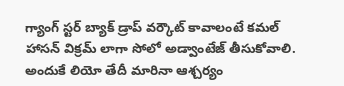గ్యాంగ్ స్టర్ బ్యాక్ డ్రాప్ వర్కౌట్ కావాలంటే కమల్ హాసన్ విక్రమ్ లాగా సోలో అడ్వాంటేజ్ తీసుకోవాలి. అందుకే లియో తేదీ మారినా ఆశ్చర్యం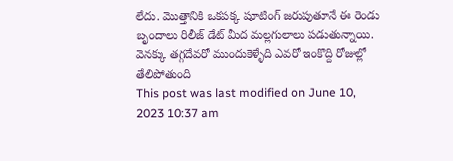లేదు. మొత్తానికి ఒకపక్క షూటింగ్ జరుపుతూనే ఈ రెండు బృందాలు రిలీజ్ డేట్ మీద మల్లగులాలు పడుతున్నాయి. వెనక్కు తగ్గదేవరో ముందుకెళ్ళేది ఎవరో ఇంకొద్ది రోజుల్లో తేలిపోతుంది
This post was last modified on June 10, 2023 10:37 am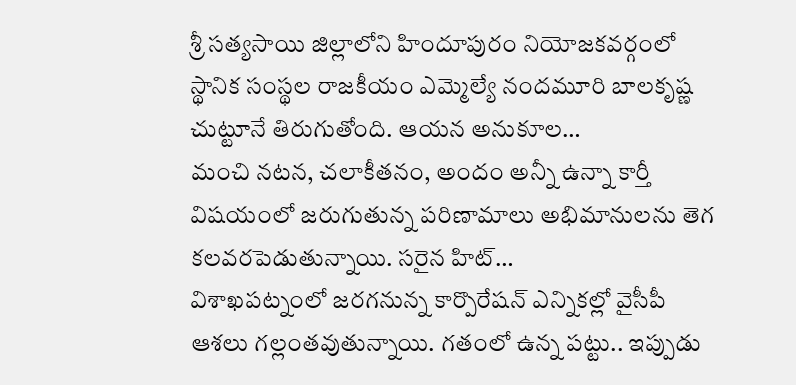శ్రీ సత్యసాయి జిల్లాలోని హిందూపురం నియోజకవర్గంలో స్థానిక సంస్థల రాజకీయం ఎమ్మెల్యే నందమూరి బాలకృష్ణ చుట్టూనే తిరుగుతోంది. ఆయన అనుకూల…
మంచి నటన, చలాకీతనం, అందం అన్నీ ఉన్నా కార్తీ విషయంలో జరుగుతున్న పరిణామాలు అభిమానులను తెగ కలవరపెడుతున్నాయి. సరైన హిట్…
విశాఖపట్నంలో జరగనున్న కార్పొరేషన్ ఎన్నికల్లో వైసీపీ ఆశలు గల్లంతవుతున్నాయి. గతంలో ఉన్న పట్టు.. ఇప్పుడు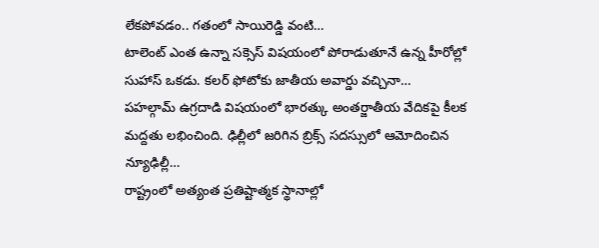లేకపోవడం.. గతంలో సాయిరెడ్డి వంటి…
టాలెంట్ ఎంత ఉన్నా సక్సెస్ విషయంలో పోరాడుతూనే ఉన్న హీరోల్లో సుహాస్ ఒకడు. కలర్ ఫోటోకు జాతీయ అవార్డు వచ్చినా…
పహల్గామ్ ఉగ్రదాడి విషయంలో భారత్కు అంతర్జాతీయ వేదికపై కీలక మద్దతు లభించింది. ఢిల్లీలో జరిగిన బ్రిక్స్ సదస్సులో ఆమోదించిన న్యూఢిల్లీ…
రాష్ట్రంలో అత్యంత ప్రతిష్టాత్మక స్థానాల్లో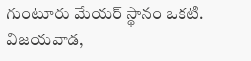గుంటూరు మేయర్ స్థానం ఒకటి. విజయవాడ,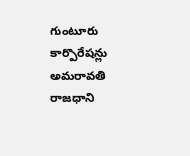గుంటూరు కార్పొరేషన్లు అమరావతి రాజధాని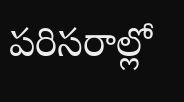పరిసరాల్లో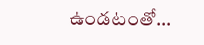ఉండటంతో…